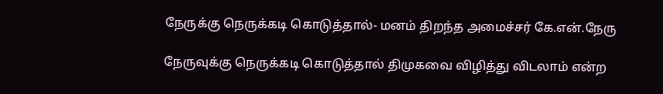நேருக்கு நெருக்கடி கொடுத்தால்- மனம் திறந்த அமைச்சர் கே.என்.நேரு

நேருவுக்கு நெருக்கடி கொடுத்தால் திமுகவை விழித்து விடலாம் என்ற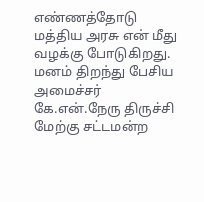எண்ணத்தோடு மத்திய அரசு என் மீது வழக்கு போடுகிறது. மனம் திறந்து பேசிய அமைச்சர் கே.என்.நேரு திருச்சி மேற்கு சட்டமன்ற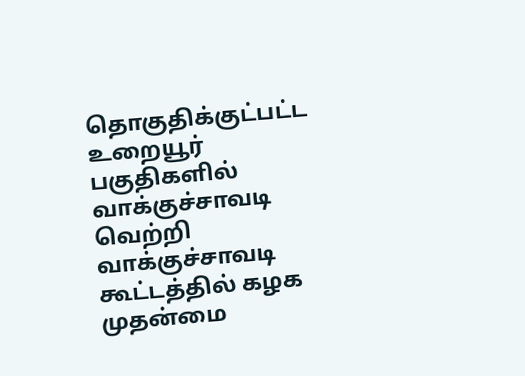தொகுதிக்குட்பட்ட உறையூர் பகுதிகளில் வாக்குச்சாவடி வெற்றி வாக்குச்சாவடி கூட்டத்தில் கழக முதன்மை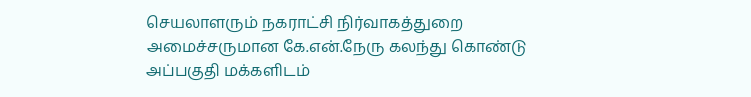செயலாளரும் நகராட்சி நிர்வாகத்துறை அமைச்சருமான கே.என்.நேரு கலந்து கொண்டு அப்பகுதி மக்களிடம்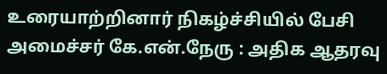உரையாற்றினார் நிகழ்ச்சியில் பேசி அமைச்சர் கே.என்.நேரு : அதிக ஆதரவு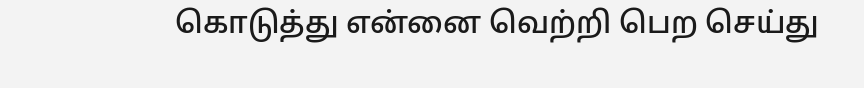கொடுத்து என்னை வெற்றி பெற செய்து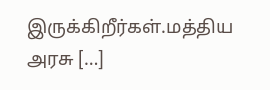இருக்கிறீர்கள்.மத்திய அரசு […]